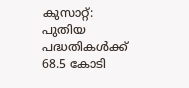കുസാറ്റ്: പുതിയ പദ്ധതികള്‍ക്ക് 68.5 കോടി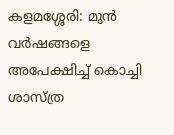കളമശ്ശേരി: മുന്‍ വര്‍ഷങ്ങളെ അപേക്ഷിച്ച് കൊച്ചി ശാസ്ത്ര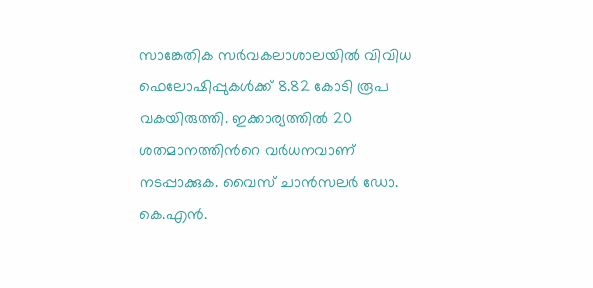സാങ്കേതിക സര്‍വകലാശാലയില്‍ വിവിധ ഫെലോഷിപ്പുകള്‍ക്ക് 8.82 കോടി രൂപ വകയിരുത്തി. ഇക്കാര്യത്തിൽ 20 ശതമാനത്തിന്‍റെ വർധനവാണ് നടപ്പാക്കുക. വൈസ് ചാന്‍സലര്‍ ഡോ. കെ.എന്‍.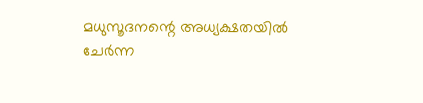മധുസൂദനന്റെ അധ്യക്ഷതയില്‍ ചേര്‍ന്ന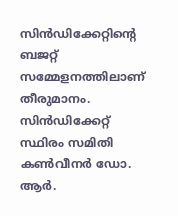സിന്‍ഡിക്കേറ്റിന്റെ ബജറ്റ് സമ്മേളനത്തിലാണ് തീരുമാനം. സിന്‍ഡിക്കേറ്റ് സ്ഥിരം സമിതി കണ്‍വീനര്‍ ഡോ. ആര്‍.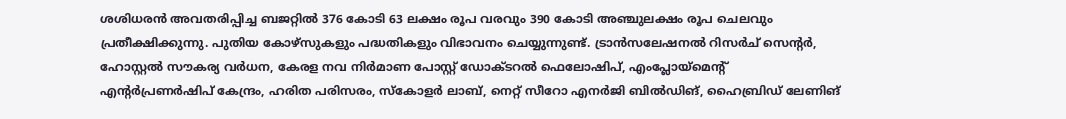ശശിധരന്‍ അവതരിപ്പിച്ച ബജറ്റില്‍ 376 കോടി 63 ലക്ഷം രൂപ വരവും 390 കോടി അഞ്ചുലക്ഷം രൂപ ചെലവും പ്രതീക്ഷിക്കുന്നു. പുതിയ കോഴ്‌സുകളും പദ്ധതികളും വിഭാവനം ചെയ്യുന്നുണ്ട്. ട്രാന്‍സലേഷനല്‍ റിസര്‍ച് സെന്റര്‍, ഹോസ്റ്റല്‍ സൗകര്യ വർധന, കേരള നവ നിര്‍മാണ പോസ്റ്റ് ഡോക്ടറല്‍ ഫെലോഷിപ്, എംപ്ലോയ്മെന്റ് എന്‍റർപ്രണര്‍ഷിപ് കേന്ദ്രം, ഹരിത പരിസരം, സ്‌കോളര്‍ ലാബ്, നെറ്റ് സീറോ എനര്‍ജി ബില്‍ഡിങ്, ഹൈബ്രിഡ് ലേണിങ്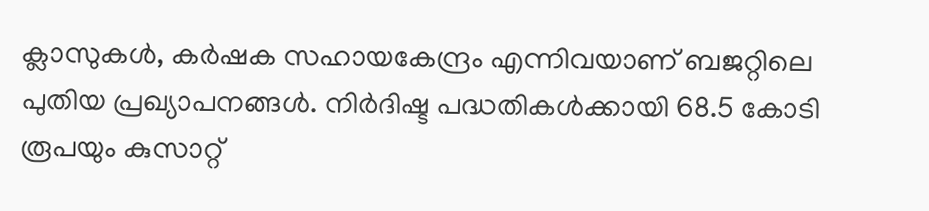ക്ലാസുകള്‍, കര്‍ഷക സഹായകേന്ദ്രം എന്നിവയാണ് ബജറ്റിലെ പുതിയ പ്രഖ്യാപനങ്ങള്‍. നിർദിഷ്ട പദ്ധതികള്‍ക്കായി 68.5 കോടി രൂപയും കുസാറ്റ്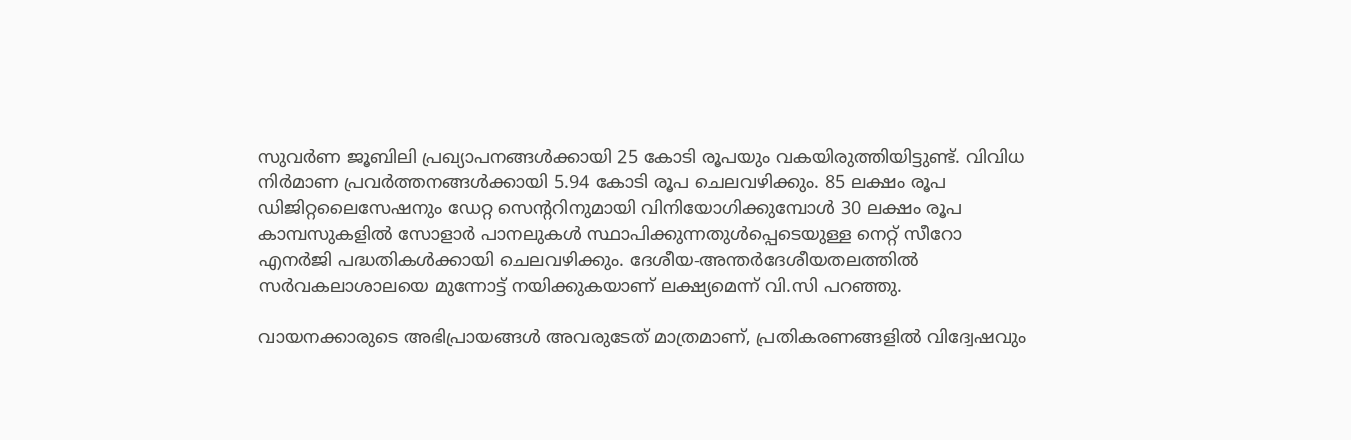സുവര്‍ണ ജൂബിലി പ്രഖ്യാപനങ്ങള്‍ക്കായി 25 കോടി രൂപയും വകയിരുത്തിയിട്ടുണ്ട്. വിവിധ നിര്‍മാണ പ്രവര്‍ത്തനങ്ങള്‍ക്കായി 5.94 കോടി രൂപ ചെലവഴിക്കും. 85 ലക്ഷം രൂപ ഡിജിറ്റലൈസേഷനും ഡേറ്റ സെന്ററിനുമായി വിനിയോഗിക്കുമ്പോള്‍ 30 ലക്ഷം രൂപ കാമ്പസുകളില്‍ സോളാര്‍ പാനലുകള്‍ സ്ഥാപിക്കുന്നതുള്‍പ്പെടെയുള്ള നെറ്റ് സീറോ എനര്‍ജി പദ്ധതികള്‍ക്കായി ചെലവഴിക്കും. ദേശീയ-അന്തര്‍ദേശീയതലത്തില്‍ സര്‍വകലാശാലയെ മുന്നോട്ട് നയിക്കുകയാണ് ലക്ഷ്യമെന്ന് വി.സി പറഞ്ഞു.

വായനക്കാരുടെ അഭിപ്രായങ്ങള്‍ അവരുടേത് മാത്രമാണ്, പ്രതികരണങ്ങളിൽ വിദ്വേഷവും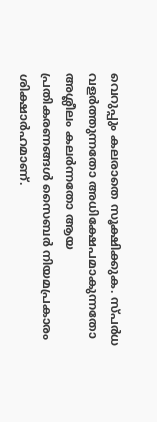വെറുപ്പും കലരാതെ സൂക്ഷിക്കുക. സ്പർധ വളർത്തുന്നതോ അധിക്ഷേപമാകുന്നതോ അശ്ലീലം കലർന്നതോ ആയ പ്രതികരണങ്ങൾ സൈബർ നിയമപ്രകാരം ശിക്ഷാർഹമാണ്.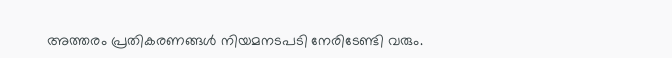അത്തരം പ്രതികരണങ്ങൾ നിയമനടപടി നേരിടേണ്ടി വരും.